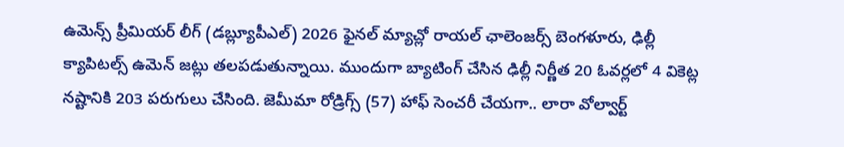ఉమెన్స్ ప్రీమియర్ లీగ్ (డబ్ల్యూపీఎల్) 2026 ఫైనల్ మ్యాచ్లో రాయల్ ఛాలెంజర్స్ బెంగళూరు, ఢిల్లీ క్యాపిటల్స్ ఉమెన్ జట్లు తలపడుతున్నాయి. ముందుగా బ్యాటింగ్ చేసిన ఢిల్లీ నిర్ణీత 20 ఓవర్లలో 4 వికెట్ల నష్టానికి 203 పరుగులు చేసింది. జెమీమా రోడ్రిగ్స్ (57) హాఫ్ సెంచరీ చేయగా.. లారా వోల్వార్ట్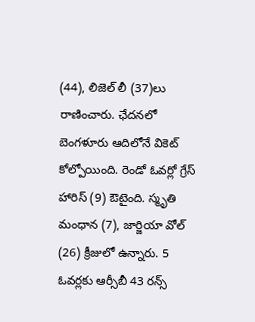(44), లిజెల్ లీ (37)లు రాణించారు. ఛేదనలో బెంగళూరు ఆదిలోనే వికెట్ కోల్పోయింది. రెండో ఓవర్లో గ్రేస్ హారిస్ (9) ఔటైంది. స్మృతి మంధాన (7), జార్జియా వోల్ (26) క్రీజులో ఉన్నారు. 5 ఓవర్లకు ఆర్సీబీ 43 రన్స్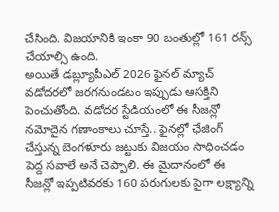చేసింది. విజయానికి ఇంకా 90 బంతుల్లో 161 రన్స్ చేయాల్సి ఉంది.
అయితే డబ్ల్యూపీఎల్ 2026 ఫైనల్ మ్యాచ్ వడోదరలో జరగనుండటం ఇప్పుడు ఆసక్తిని పెంచుతోంది. వడోదర స్టేడియంలో ఈ సీజన్లో నమోదైన గణాంకాలు చూస్తే.. ఫైనల్లో ఛేజింగ్ చేస్తున్న బెంగళూరు జట్టుకు విజయం సాధించడం పెద్ద సవాలే అనే చెప్పాలి. ఈ మైదానంలో ఈ సీజన్లో ఇప్పటివరకు 160 పరుగులకు పైగా లక్ష్యాన్ని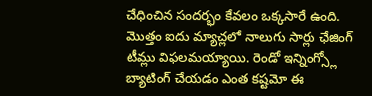చేధించిన సందర్భం కేవలం ఒక్కసారే ఉంది. మొత్తం ఐదు మ్యాచ్లలో నాలుగు సార్లు ఛేజింగ్ టీమ్లు విఫలమయ్యాయి. రెండో ఇన్నింగ్స్లో బ్యాటింగ్ చేయడం ఎంత కష్టమో ఈ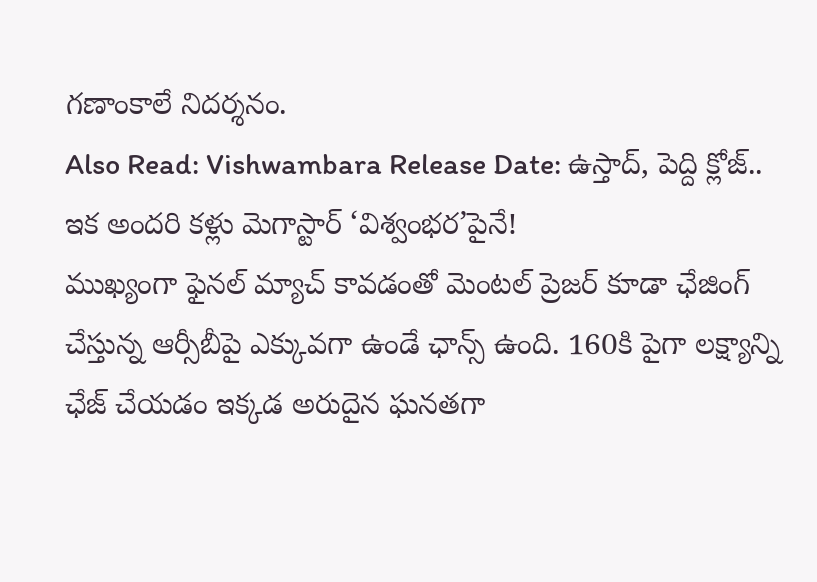గణాంకాలే నిదర్శనం.
Also Read: Vishwambara Release Date: ఉస్తాద్, పెద్ది క్లోజ్.. ఇక అందరి కళ్లు మెగాస్టార్ ‘విశ్వంభర’పైనే!
ముఖ్యంగా ఫైనల్ మ్యాచ్ కావడంతో మెంటల్ ప్రెజర్ కూడా ఛేజింగ్ చేస్తున్న ఆర్సీబీపై ఎక్కువగా ఉండే ఛాన్స్ ఉంది. 160కి పైగా లక్ష్యాన్ని ఛేజ్ చేయడం ఇక్కడ అరుదైన ఘనతగా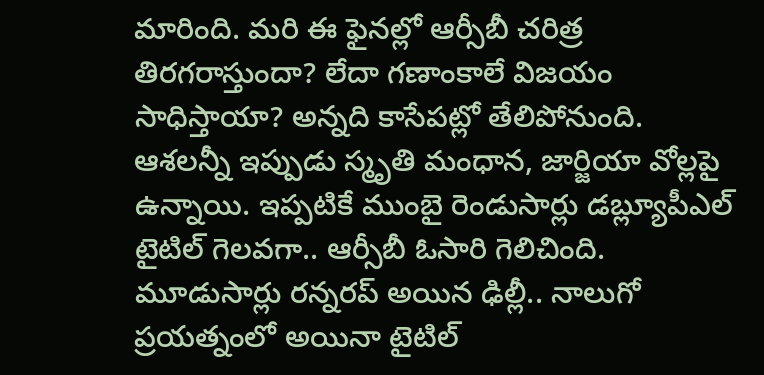మారింది. మరి ఈ ఫైనల్లో ఆర్సీబీ చరిత్ర తిరగరాస్తుందా? లేదా గణాంకాలే విజయం సాధిస్తాయా? అన్నది కాసేపట్లో తేలిపోనుంది. ఆశలన్నీ ఇప్పుడు స్మృతి మంధాన, జార్జియా వోల్లపై ఉన్నాయి. ఇప్పటికే ముంబై రెండుసార్లు డబ్ల్యూపీఎల్ టైటిల్ గెలవగా.. ఆర్సీబీ ఓసారి గెలిచింది. మూడుసార్లు రన్నరప్ అయిన ఢిల్లీ.. నాలుగో ప్రయత్నంలో అయినా టైటిల్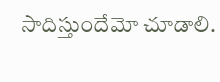సాదిస్తుందేమో చూడాలి.